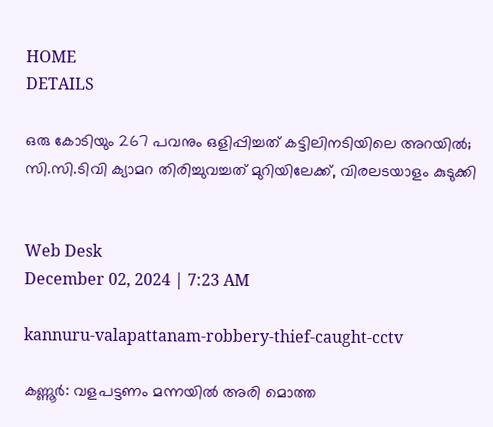HOME
DETAILS

ഒരു കോടിയും 267 പവനും ഒളിപ്പിച്ചത് കട്ടിലിനടിയിലെ അറയില്‍; സി.സി.ടിവി ക്യാമറ തിരിച്ചുവച്ചത് മുറിയിലേക്ക്, വിരലടയാളം കുടുക്കി


Web Desk
December 02, 2024 | 7:23 AM

kannuru-valapattanam-robbery-thief-caught-cctv

കണ്ണൂര്‍: വളപട്ടണം മന്നയില്‍ അരി മൊത്ത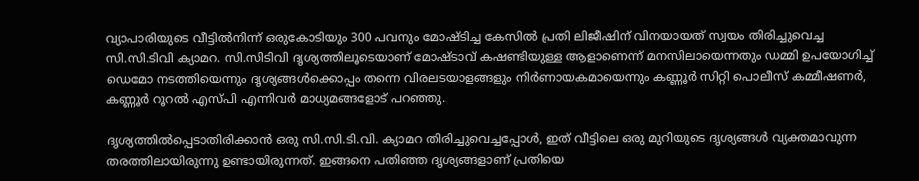വ്യാപാരിയുടെ വീട്ടില്‍നിന്ന് ഒരുകോടിയും 300 പവനും മോഷ്ടിച്ച കേസില്‍ പ്രതി ലിജീഷിന് വിനയായത് സ്വയം തിരിച്ചുവെച്ച സി.സി.ടിവി ക്യാമറ. സി.സിടിവി ദൃശ്യത്തിലൂടെയാണ് മോഷ്ടാവ് കഷണ്ടിയുള്ള ആളാണെന്ന് മനസിലായെന്നതും ഡമ്മി ഉപയോഗിച്ച് ഡെമോ നടത്തിയെന്നും ദൃശ്യങ്ങള്‍ക്കൊപ്പം തന്നെ വിരലടയാളങ്ങളും നിര്‍ണായകമായെന്നും കണ്ണൂര്‍ സിറ്റി പൊലീസ് കമ്മീഷണര്‍, കണ്ണൂര്‍ റൂറല്‍ എസ്പി എന്നിവര്‍ മാധ്യമങ്ങളോട് പറഞ്ഞു.

ദൃശ്യത്തില്‍പ്പെടാതിരിക്കാന്‍ ഒരു സി.സി.ടി.വി. ക്യാമറ തിരിച്ചുവെച്ചപ്പോള്‍, ഇത് വീട്ടിലെ ഒരു മുറിയുടെ ദൃശ്യങ്ങള്‍ വ്യക്തമാവുന്ന തരത്തിലായിരുന്നു ഉണ്ടായിരുന്നത്. ഇങ്ങനെ പതിഞ്ഞ ദൃശ്യങ്ങളാണ് പ്രതിയെ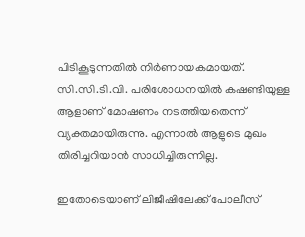പിടികൂടുന്നതില്‍ നിര്‍ണായകമായത്. സി.സി.ടി.വി. പരിശോധനയില്‍ കഷണ്ടിയുള്ള ആളാണ് മോഷണം നടത്തിയതെന്ന് വ്യക്തമായിരുന്നു. എന്നാല്‍ ആളുടെ മുഖം തിരിച്ചറിയാന്‍ സാധിച്ചിരുന്നില്ല.

ഇതോടെയാണ് ലിജീഷിലേക്ക് പോലീസ്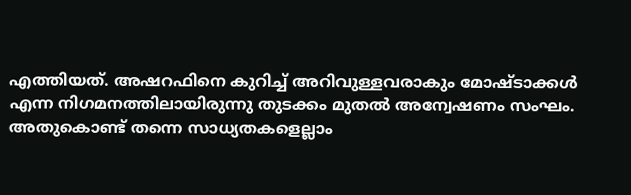എത്തിയത്. അഷറഫിനെ കുറിച്ച് അറിവുള്ളവരാകും മോഷ്ടാക്കള്‍ എന്ന നിഗമനത്തിലായിരുന്നു തുടക്കം മുതല്‍ അന്വേഷണം സംഘം. അതുകൊണ്ട് തന്നെ സാധ്യതകളെല്ലാം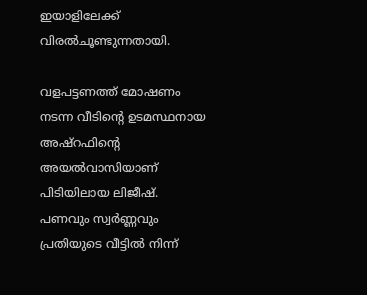ഇയാളിലേക്ക് വിരല്‍ചൂണ്ടുന്നതായി.

വളപട്ടണത്ത് മോഷണം നടന്ന വീടിന്റെ ഉടമസ്ഥനായ അഷ്റഫിന്റെ അയല്‍വാസിയാണ് പിടിയിലായ ലിജീഷ്. പണവും സ്വര്‍ണ്ണവും പ്രതിയുടെ വീട്ടില്‍ നിന്ന്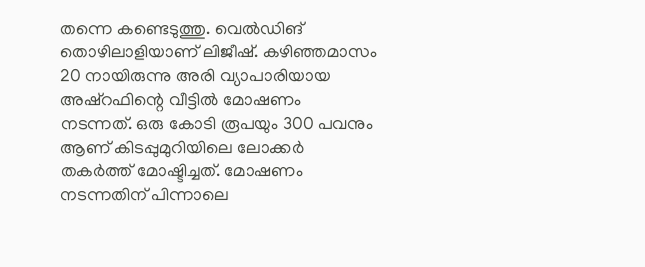തന്നെ കണ്ടെടുത്തു. വെല്‍ഡിങ് തൊഴിലാളിയാണ് ലിജീഷ്. കഴിഞ്ഞമാസം 20 നായിരുന്നു അരി വ്യാപാരിയായ അഷ്റഫിന്റെ വീട്ടില്‍ മോഷണം നടന്നത്. ഒരു കോടി രൂപയും 300 പവനും ആണ് കിടപ്പുമുറിയിലെ ലോക്കര്‍ തകര്‍ത്ത് മോഷ്ടിച്ചത്. മോഷണം നടന്നതിന് പിന്നാലെ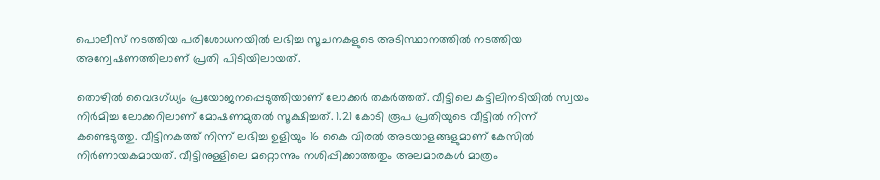പൊലീസ് നടത്തിയ പരിശോധനയില്‍ ലഭിച്ച സൂചനകളുടെ അടിസ്ഥാനത്തില്‍ നടത്തിയ അന്വേഷണത്തിലാണ് പ്രതി പിടിയിലായത്.

തൊഴില്‍ വൈദഗ്ധ്യം പ്രയോജനപ്പെടുത്തിയാണ് ലോക്കര്‍ തകര്‍ത്തത്. വീട്ടിലെ കട്ടിലിനടിയില്‍ സ്വയം നിര്‍മിച്ച ലോക്കറിലാണ് മോഷണമുതല്‍ സൂക്ഷിച്ചത്. 1.21 കോടി രൂപ പ്രതിയുടെ വീട്ടില്‍ നിന്ന് കണ്ടെടുത്തു. വീട്ടിനകത്ത് നിന്ന് ലഭിച്ച ഉളിയും 16 കൈ വിരല്‍ അടയാളങ്ങളുമാണ് കേസില്‍ നിര്‍ണായകമായത്. വീട്ടിനുള്ളിലെ മറ്റൊന്നും നശിപ്പിക്കാത്തതും അലമാരകള്‍ മാത്രം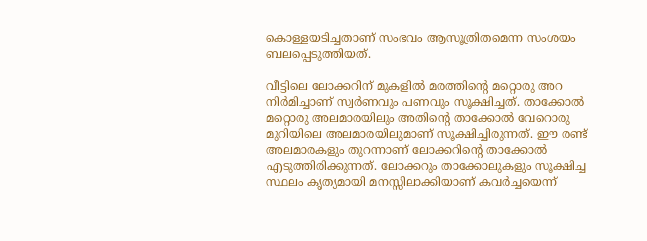കൊള്ളയടിച്ചതാണ് സംഭവം ആസൂത്രിതമെന്ന സംശയം ബലപ്പെടുത്തിയത്.

വീട്ടിലെ ലോക്കറിന് മുകളില്‍ മരത്തിന്റെ മറ്റൊരു അറ നിര്‍മിച്ചാണ് സ്വര്‍ണവും പണവും സൂക്ഷിച്ചത്. താക്കോല്‍ മറ്റൊരു അലമാരയിലും അതിന്റെ താക്കോല്‍ വേറൊരു മുറിയിലെ അലമാരയിലുമാണ് സൂക്ഷിച്ചിരുന്നത്. ഈ രണ്ട് അലമാരകളും തുറന്നാണ് ലോക്കറിന്റെ താക്കോല്‍ എടുത്തിരിക്കുന്നത്. ലോക്കറും താക്കോലുകളും സൂക്ഷിച്ച സ്ഥലം കൃത്യമായി മനസ്സിലാക്കിയാണ് കവര്‍ച്ചയെന്ന്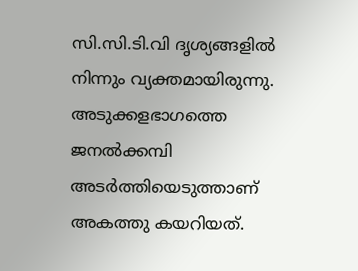സി.സി.ടി.വി ദൃശ്യങ്ങളില്‍ നിന്നും വ്യക്തമായിരുന്നു. അടുക്കളഭാഗത്തെ ജനല്‍ക്കമ്പി അടര്‍ത്തിയെടുത്താണ് അകത്തു കയറിയത്.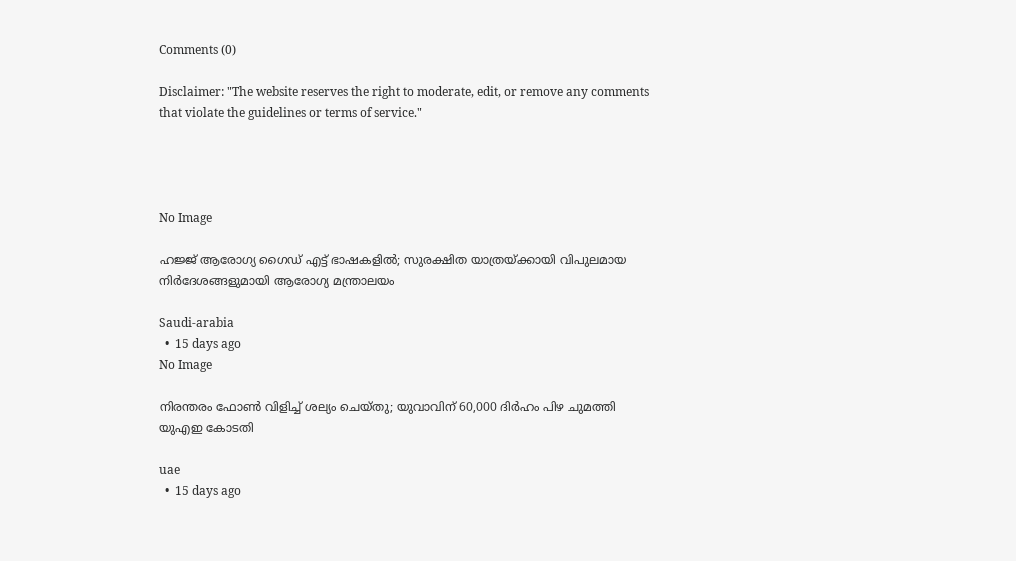Comments (0)

Disclaimer: "The website reserves the right to moderate, edit, or remove any comments that violate the guidelines or terms of service."




No Image

ഹജ്ജ് ആരോഗ്യ ഗൈഡ് എട്ട് ഭാഷകളിൽ; സുരക്ഷിത യാത്രയ്ക്കായി വിപുലമായ നിർദേശങ്ങളുമായി ആരോഗ്യ മന്ത്രാലയം

Saudi-arabia
  •  15 days ago
No Image

നിരന്തരം ഫോൺ വിളിച്ച് ശല്യം ചെയ്തു; യുവാവിന് 60,000 ദിർഹം പിഴ ചുമത്തി യുഎഇ കോടതി

uae
  •  15 days ago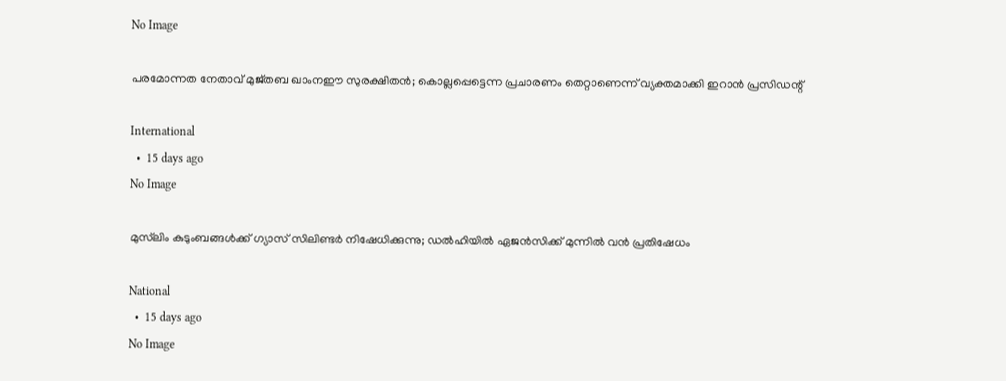No Image

പരമോന്നത നേതാവ് മുജ്തബ ഖാംനഈ സുരക്ഷിതൻ; കൊല്ലപ്പെട്ടെന്ന പ്രചാരണം തെറ്റാണെന്ന് വ്യക്തമാക്കി ഇറാൻ പ്രസിഡന്റ്

International
  •  15 days ago
No Image

മുസ്‌ലിം കുടുംബങ്ങള്‍ക്ക് ഗ്യാസ് സിലിണ്ടർ നിഷേധിക്കുന്നു; ഡൽഹിയിൽ ഏജൻസിക്ക് മുന്നിൽ വൻ പ്രതിഷേധം

National
  •  15 days ago
No Image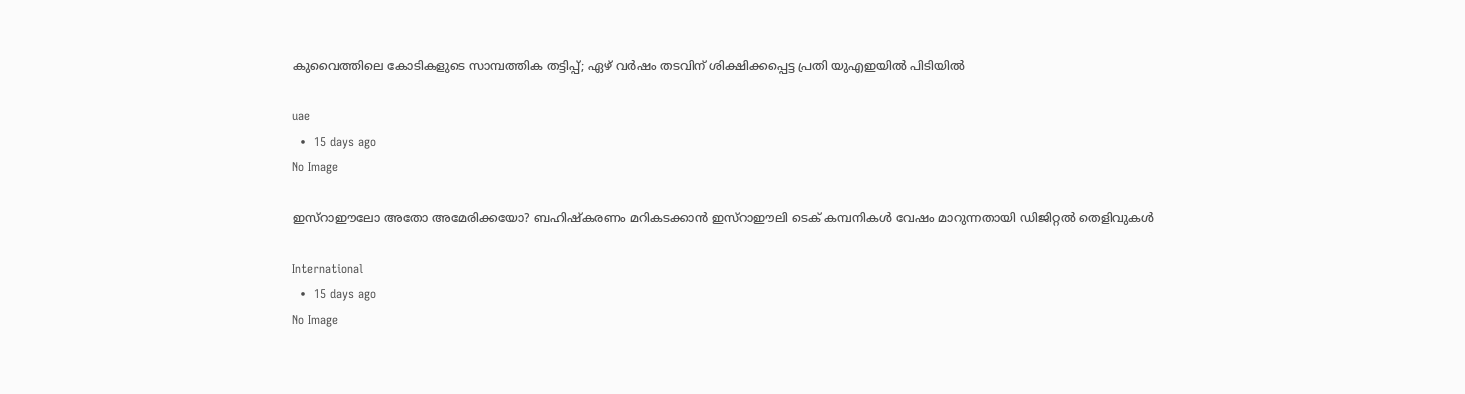കുവൈത്തിലെ കോടികളുടെ സാമ്പത്തിക തട്ടിപ്പ്; ഏഴ് വർഷം തടവിന് ശിക്ഷിക്കപ്പെട്ട പ്രതി യുഎഇയിൽ പിടിയിൽ

uae
  •  15 days ago
No Image

ഇസ്റാഈലോ അതോ അമേരിക്കയോ? ബഹിഷ്‌കരണം മറികടക്കാൻ ഇസ്റാഈലി ടെക് കമ്പനികൾ വേഷം മാറുന്നതായി ഡിജിറ്റൽ തെളിവുകൾ

International
  •  15 days ago
No Image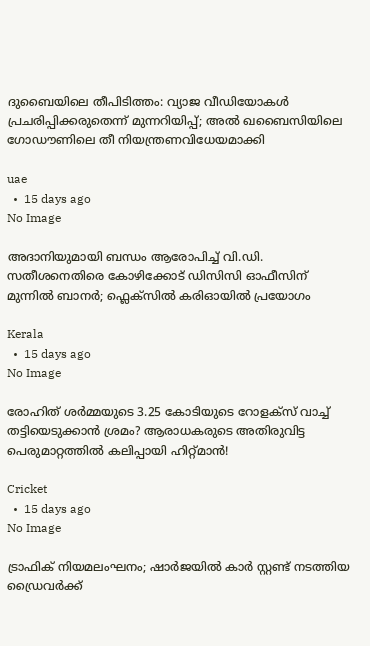ദുബൈയിലെ തീപിടിത്തം: വ്യാജ വീഡിയോകൾ പ്രചരിപ്പിക്കരുതെന്ന് മുന്നറിയിപ്പ്; അൽ ഖബൈസിയിലെ ഗോഡൗണിലെ തീ നിയന്ത്രണവിധേയമാക്കി

uae
  •  15 days ago
No Image

അദാനിയുമായി ബന്ധം ആരോപിച്ച് വി.ഡി. സതീശനെതിരെ കോഴിക്കോട് ഡിസിസി ഓഫീസിന് മുന്നിൽ ബാനർ; ഫ്ലെക്സിൽ കരിഓയിൽ പ്രയോഗം

Kerala
  •  15 days ago
No Image

രോഹിത് ശർമ്മയുടെ 3.25 കോടിയുടെ റോളക്സ് വാച്ച് തട്ടിയെടുക്കാൻ ശ്രമം? ആരാധകരുടെ അതിരുവിട്ട പെരുമാറ്റത്തിൽ കലിപ്പായി ഹിറ്റ്മാൻ!

Cricket
  •  15 days ago
No Image

ട്രാഫിക് നിയമലംഘനം; ഷാർജയിൽ കാർ സ്റ്റണ്ട് നടത്തിയ ഡ്രൈവർക്ക്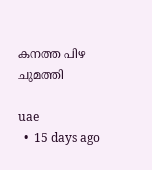കനത്ത പിഴ ചുമത്തി

uae
  •  15 days ago